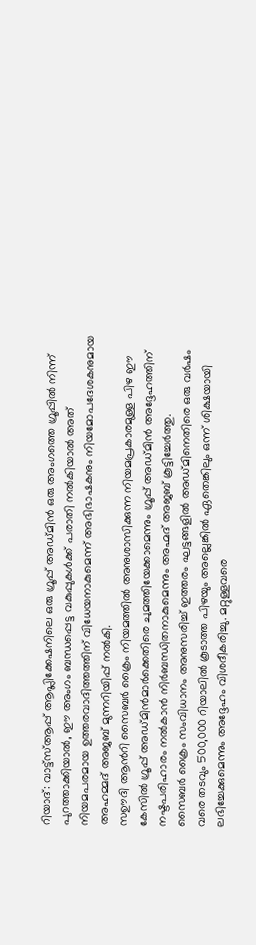റിയാദ്: വാട്ട്സ്ആപ്പ് ആപ്ലിക്കേഷനിലെ ഒരു ഗ്രൂപ്പ് അഡ്മിൻ ഒരു അംഗത്തെ ഗ്രൂപ്പിൽ നിന്ന് പുറത്താക്കിയാൽ, ഈ അംഗം ബന്ധപ്പെട്ട വകുപ്പുകൾക്ക് പരാതി നൽകിയാൽ അത് നിയമപരമായ ഉത്തരവാദിത്തത്തിന് വിധേയനാകുമെന്ന് അഭിഭാഷകനും നിയമോപദേശകനുമായ അഹമ്മദ് അജബ് മുന്നറിയിപ്പ് നൽകി.
സഊദി ആൻറി സൈബർ ക്രൈം നിയമത്തിൽ അനുശാസിക്കുന്ന നിയമപ്രകാരമുള്ള പിഴ ഈ കേസിൽ ഗ്രൂപ്പ് അഡ്മിൻമാർക്കെതിരെ ചുമത്തിയേക്കാമെന്നും ഗ്രൂപ്പ് അഡ്മിൻ അദ്ദേഹത്തിന് നഷ്ടപരിഹാരം നൽകാൻ നിർബന്ധിതനാകുമെന്നും അഹ്മദ് അജബ് കൂട്ടിച്ചേർത്തു.
സൈബർ ക്രൈം സംവിധാനം അനുസരിച്ച് ഇത്തരം ഘട്ടങ്ങളിൽ അഡ്മിനെതിരെ ഒരു വർഷം വരെ തടവും 500,000 റിയാലിൽ കൂടാത്ത പിഴയും അല്ലെങ്കിൽ ഏതെങ്കിലും ഒന്ന് ശിക്ഷയായി ലഭിച്ചേക്കുമെന്നും അദ്ദേഹം വിശദീകരിച്ചു. മറ്റുള്ളവരെ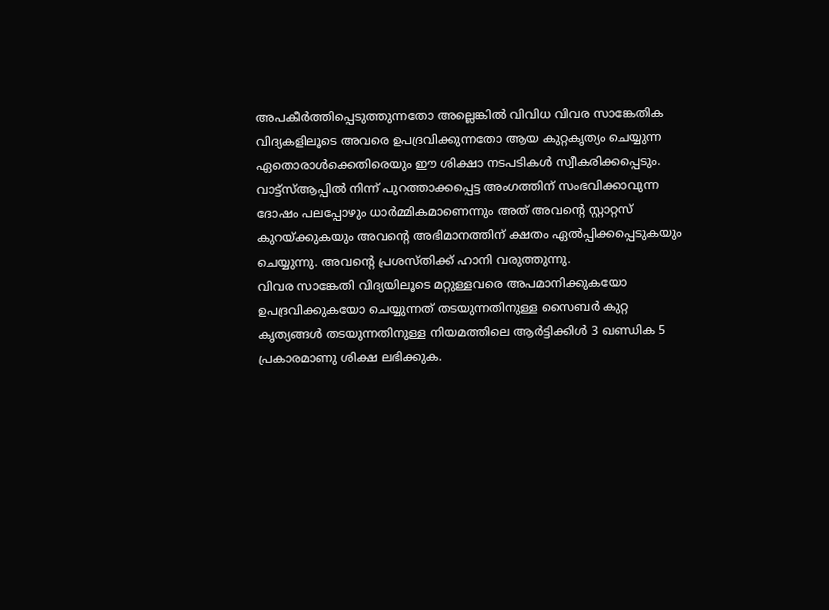അപകീർത്തിപ്പെടുത്തുന്നതോ അല്ലെങ്കിൽ വിവിധ വിവര സാങ്കേതിക വിദ്യകളിലൂടെ അവരെ ഉപദ്രവിക്കുന്നതോ ആയ കുറ്റകൃത്യം ചെയ്യുന്ന ഏതൊരാൾക്കെതിരെയും ഈ ശിക്ഷാ നടപടികൾ സ്വീകരിക്കപ്പെടും.
വാട്ട്സ്ആപ്പിൽ നിന്ന് പുറത്താക്കപ്പെട്ട അംഗത്തിന് സംഭവിക്കാവുന്ന ദോഷം പലപ്പോഴും ധാർമ്മികമാണെന്നും അത് അവന്റെ സ്റ്റാറ്റസ് കുറയ്ക്കുകയും അവന്റെ അഭിമാനത്തിന് ക്ഷതം ഏൽപ്പിക്കപ്പെടുകയും ചെയ്യുന്നു. അവന്റെ പ്രശസ്തിക്ക് ഹാനി വരുത്തുന്നു.
വിവര സാങ്കേതി വിദ്യയിലൂടെ മറ്റുള്ളവരെ അപമാനിക്കുകയോ ഉപദ്രവിക്കുകയോ ചെയ്യുന്നത് തടയുന്നതിനുള്ള സൈബർ കുറ്റ കൃത്യങ്ങൾ തടയുന്നതിനുള്ള നിയമത്തിലെ ആർട്ടിക്കിൾ 3 ഖണ്ഡിക 5 പ്രകാരമാണു ശിക്ഷ ലഭിക്കുക.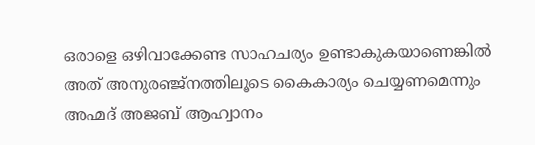ഒരാളെ ഒഴിവാക്കേണ്ട സാഹചര്യം ഉണ്ടാകുകയാണെങ്കിൽ അത് അനുരഞ്ജ്നത്തിലൂടെ കൈകാര്യം ചെയ്യണമെന്നും അഹ്മദ് അജബ് ആഹ്വാനം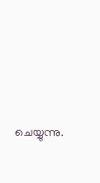ചെയ്യുന്നു.